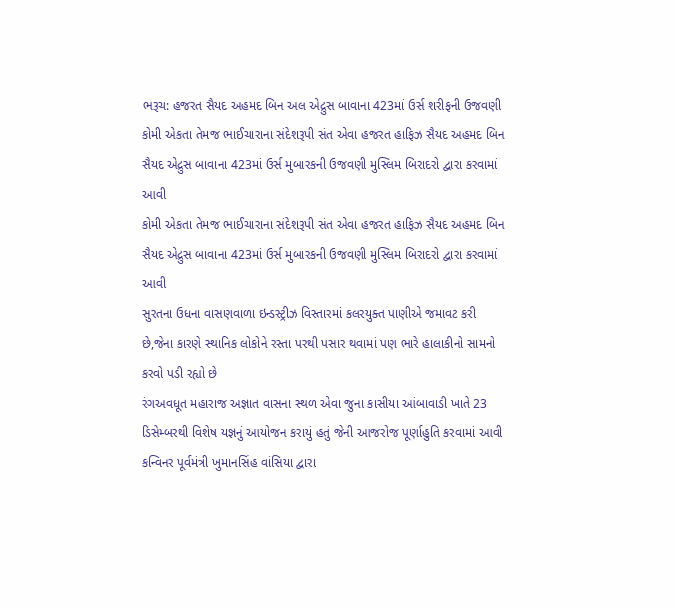ભરૂચ: હજરત સૈયદ અહમદ બિન અલ એદ્રુસ બાવાના 423માં ઉર્સ શરીફની ઉજવણી
કોમી એકતા તેમજ ભાઈચારાના સંદેશરૂપી સંત એવા હજરત હાફિઝ સૈયદ અહમદ બિન સૈયદ એદ્રુસ બાવાના 423માં ઉર્સ મુબારકની ઉજવણી મુસ્લિમ બિરાદરો દ્વારા કરવામાં આવી
કોમી એકતા તેમજ ભાઈચારાના સંદેશરૂપી સંત એવા હજરત હાફિઝ સૈયદ અહમદ બિન સૈયદ એદ્રુસ બાવાના 423માં ઉર્સ મુબારકની ઉજવણી મુસ્લિમ બિરાદરો દ્વારા કરવામાં આવી
સુરતના ઉધના વાસણવાળા ઇન્ડસ્ટ્રીઝ વિસ્તારમાં કલરયુક્ત પાણીએ જમાવટ કરી છે,જેના કારણે સ્થાનિક લોકોને રસ્તા પરથી પસાર થવામાં પણ ભારે હાલાકીનો સામનો કરવો પડી રહ્યો છે
રંગઅવધૂત મહારાજ અજ્ઞાત વાસના સ્થળ એવા જુના કાસીયા આંબાવાડી ખાતે 23 ડિસેમ્બરથી વિશેષ યજ્ઞનું આયોજન કરાયું હતું જેની આજરોજ પૂર્ણાહુતિ કરવામાં આવી
કન્વિનર પૂર્વમંત્રી ખુમાનસિંહ વાંસિયા દ્વારા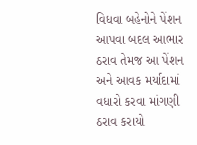વિધવા બહેનોને પેંશન આપવા બદલ આભાર ઠરાવ તેમજ આ પેંશન અને આવક મર્યાદામાં વધારો કરવા માંગણી ઠરાવ કરાયો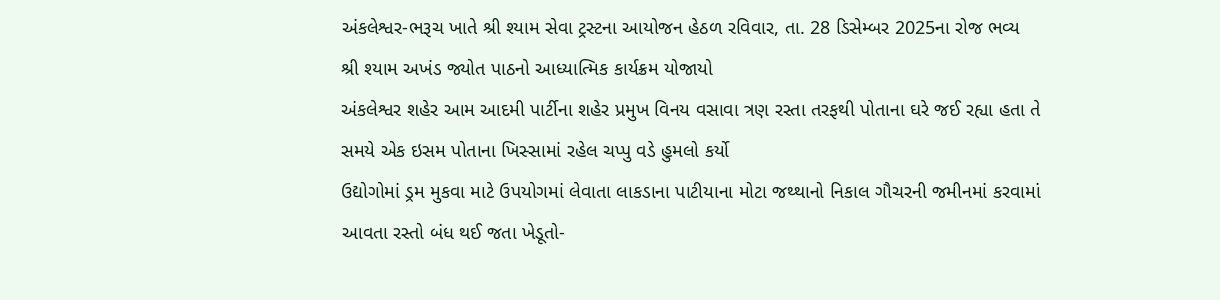અંકલેશ્વર-ભરૂચ ખાતે શ્રી શ્યામ સેવા ટ્રસ્ટના આયોજન હેઠળ રવિવાર, તા. 28 ડિસેમ્બર 2025ના રોજ ભવ્ય શ્રી શ્યામ અખંડ જ્યોત પાઠનો આધ્યાત્મિક કાર્યક્રમ યોજાયો
અંકલેશ્વર શહેર આમ આદમી પાર્ટીના શહેર પ્રમુખ વિનય વસાવા ત્રણ રસ્તા તરફથી પોતાના ઘરે જઈ રહ્યા હતા તે સમયે એક ઇસમ પોતાના ખિસ્સામાં રહેલ ચપ્પુ વડે હુમલો કર્યો
ઉદ્યોગોમાં ડ્રમ મુકવા માટે ઉપયોગમાં લેવાતા લાકડાના પાટીયાના મોટા જથ્થાનો નિકાલ ગૌચરની જમીનમાં કરવામાં આવતા રસ્તો બંધ થઈ જતા ખેડૂતો-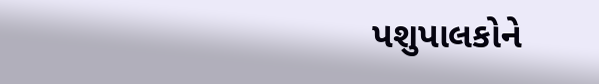પશુપાલકોને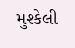મુશ્કેલી